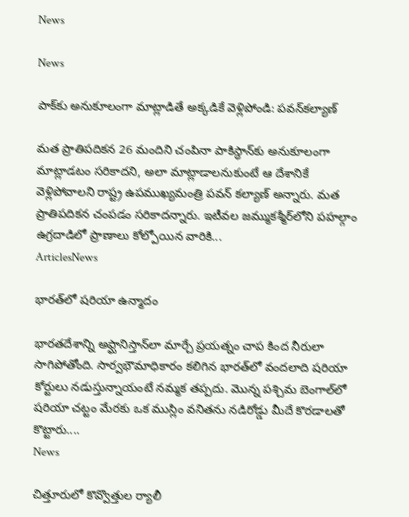News

News

పాక్‌కు అనుకూలంగా మాట్లాడితే అక్కడికే వెళ్లిపోండి: పవన్‌కల్యాణ్‌

మత ప్రాతిపదికన 26 మందిని చంపినా పాకిస్థాన్‌కు అనుకూలంగా మాట్లాడటం సరికాదని, అలా మాట్లాడాలనుకుంటే ఆ దేశానికే వెళ్లిపోవాలని రాష్ట్ర ఉపముఖ్యమంత్రి పవన్‌ కల్యాణ్‌ అన్నారు. మత ప్రాతిపదికన చంపడం సరికాదన్నారు. ఇటీవల జమ్ముకశ్మీర్‌లోని పహల్గాం ఉగ్రదాడిలో ప్రాణాలు కోల్పోయిన వారికి...
ArticlesNews

భారత్‌లో షరియా ఉన్మాదం

భారతదేశాన్ని అఫ్ఘానిస్తాన్‌లా మార్చే ప్రయత్నం చాప కింద నీరులా సాగిపోతోంది. సార్వభౌమాధికారం కలిగిన భారత్‌లో వందలాది షరియా కోర్టులు నడుస్తున్నాయంటే నమ్మక తప్పదు. మొన్న పశ్చిమ బెంగాల్‌లో షరియా చట్టం మేరకు ఒక ముస్లిం వనితను నడిరోడ్డు మీదే కొరడాలతో కొట్టారు....
News

చిత్తూరులో కొవ్వొత్తుల ర్యాలీ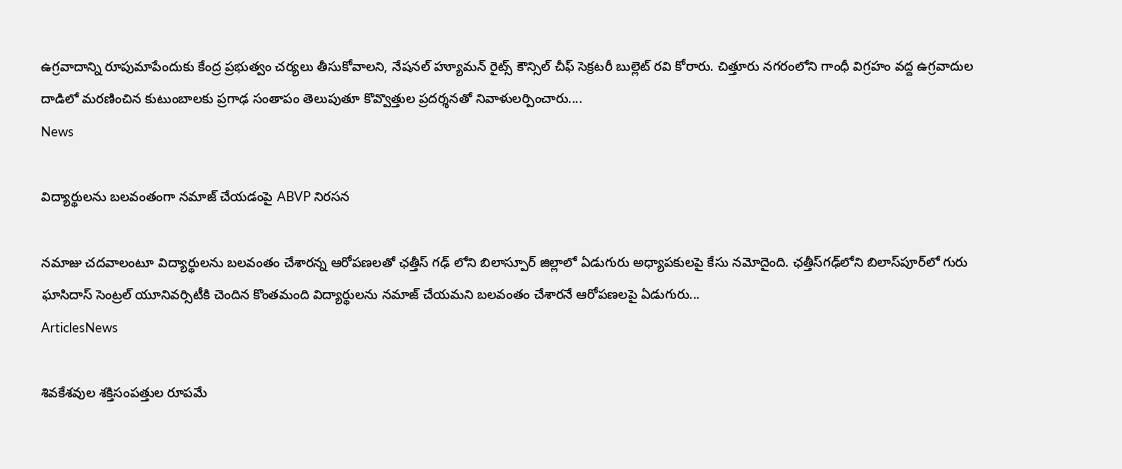ఉగ్రవాదాన్ని రూపుమాపేందుకు కేంద్ర ప్రభుత్వం చర్యలు తీసుకోవాలని, నేషనల్ హ్యూమన్ రైట్స్ కౌన్సిల్ చీఫ్ సెక్రటరీ బుల్లెట్ రవి కోరారు. చిత్తూరు నగరంలోని గాంధీ విగ్రహం వద్ద ఉగ్రవాదుల దాడిలో మరణించిన కుటుంబాలకు ప్రగాఢ సంతాపం తెలుపుతూ కొవ్వొత్తుల ప్రదర్శనతో నివాళులర్పించారు....
News

విద్యార్థులను బలవంతంగా నమాజ్ చేయడంపై ABVP నిరసన

నమాజు చదవాలంటూ విద్యార్థులను బలవంతం చేశారన్న ఆరోపణలతో ఛత్తీస్ గఢ్ లోని బిలాస్పూర్ జిల్లాలో ఏడుగురు అధ్యాపకులపై కేసు నమోదైంది. ఛత్తీస్‌గఢ్‌లోని బిలాస్‌పూర్‌లో గురు ఘాసిదాస్ సెంట్రల్ యూనివర్సిటీకి చెందిన కొంతమంది విద్యార్థులను నమాజ్ చేయమని బలవంతం చేశారనే ఆరోపణలపై ఏడుగురు...
ArticlesNews

శివకేశవుల శక్తిసంపత్తుల రూపమే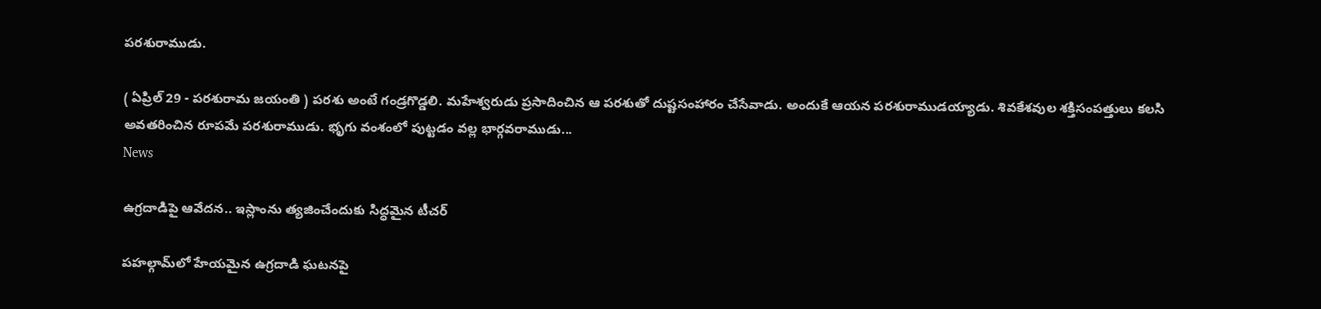పరశురాముడు.

( ఏప్రిల్‌ 29 - పరశురామ జయంతి ) పరశు అంటే గండ్రగొడ్డలి. మహేశ్వరుడు ప్రసాదించిన ఆ పరశుతో దుష్టసంహారం చేసేవాడు. అందుకే ఆయన పరశురాముడయ్యాడు. శివకేశవుల శక్తిసంపత్తులు కలసి అవతరించిన రూపమే పరశురాముడు. భృగు వంశంలో పుట్టడం వల్ల భార్గవరాముడు...
News

ఉగ్రదాడిపై ఆవేదన.. ఇస్లాంను త్యజించేందుకు సిద్ధమైన టీచర్

పహల్గామ్‌లో హేయమైన ఉగ్రదాడి ఘటనపై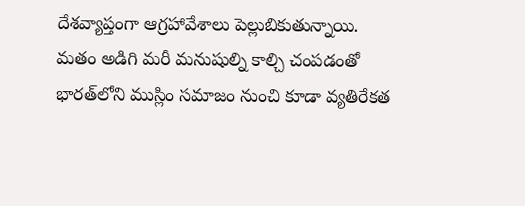దేశవ్యాప్తంగా ఆగ్రహావేశాలు పెల్లుబికుతున్నాయి. మతం అడిగి మరీ మనుషుల్ని కాల్చి చంపడంతో భారత్‌లోని ముస్లిం సమాజం నుంచి కూడా వ్యతిరేకత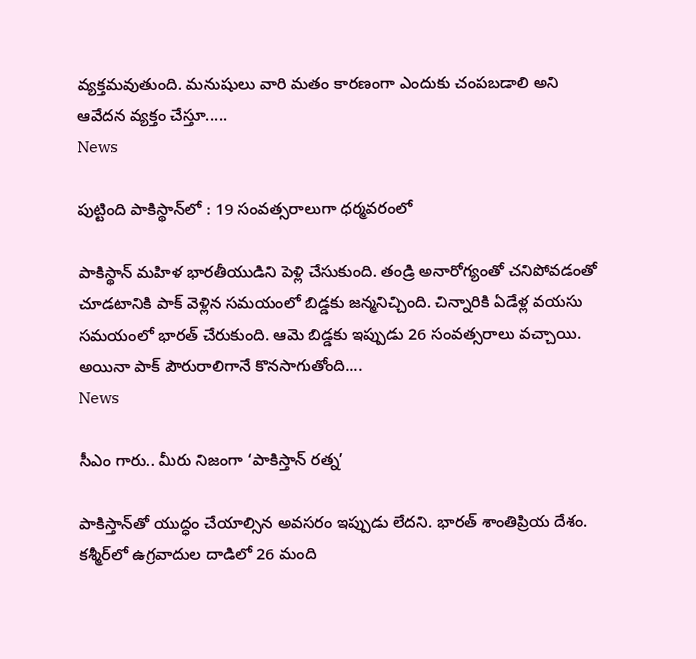వ్యక్తమవుతుంది. మనుషులు వారి మతం కారణంగా ఎందుకు చంపబడాలి అని ఆవేదన వ్యక్తం చేస్తూ.....
News

పుట్టింది పాకిస్థాన్‌లో : 19 సంవత్సరాలుగా ధర్మవరంలో

పాకిస్థాన్ మహిళ భారతీయుడిని పెళ్లి చేసుకుంది. తండ్రి అనారోగ్యంతో చనిపోవడంతో చూడటానికి పాక్ వెళ్లిన సమయంలో బిడ్డకు జన్మనిచ్చింది. చిన్నారికి ఏడేళ్ల వయసు సమయంలో భారత్ చేరుకుంది. ఆమె బిడ్డకు ఇప్పుడు 26 సంవత్సరాలు వచ్చాయి. అయినా పాక్ పౌరురాలిగానే కొనసాగుతోంది....
News

సీఎం గారు.. మీరు నిజంగా ‘పాకిస్తాన్ రత్న’

పాకిస్తాన్‌తో యుద్ధం చేయాల్సిన అవసరం ఇప్పుడు లేదని. భారత్‌ శాంతిప్రియ దేశం. కశ్మీర్‌లో ఉగ్రవాదుల దాడిలో 26 మంది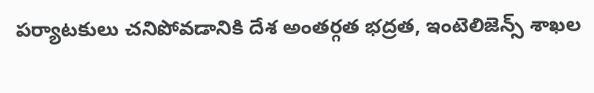పర్యాటకులు చనిపోవడానికి దేశ అంతర్గత భద్రత, ఇంటెలిజెన్స్‌ శాఖల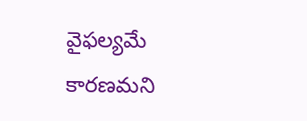వైఫల్యమే కారణమని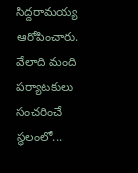సిద్దరామయ్య ఆరోపించారు. వేలాది మంది పర్యాటకులు సంచరించే స్థలంలో...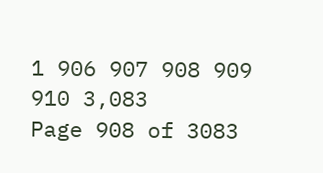1 906 907 908 909 910 3,083
Page 908 of 3083